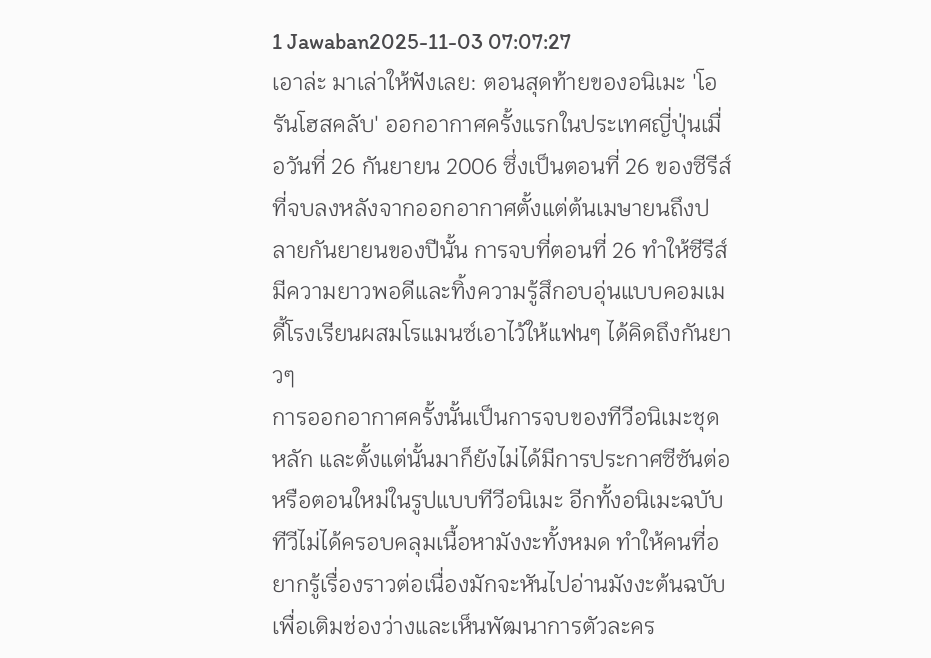1 Jawaban2025-11-03 07:07:27
เอาล่ะ มาเล่าให้ฟังเลย: ตอนสุดท้ายของอนิเมะ 'โอรันโฮสคลับ' ออกอากาศครั้งแรกในประเทศญี่ปุ่นเมื่อวันที่ 26 กันยายน 2006 ซึ่งเป็นตอนที่ 26 ของซีรีส์ ที่จบลงหลังจากออกอากาศตั้งแต่ต้นเมษายนถึงปลายกันยายนของปีนั้น การจบที่ตอนที่ 26 ทำให้ซีรีส์มีความยาวพอดีและทิ้งความรู้สึกอบอุ่นแบบคอมเมดี้โรงเรียนผสมโรแมนซ์เอาไว้ให้แฟนๆ ได้คิดถึงกันยาวๆ
การออกอากาศครั้งนั้นเป็นการจบของทีวีอนิเมะชุดหลัก และตั้งแต่นั้นมาก็ยังไม่ได้มีการประกาศซีซันต่อหรือตอนใหม่ในรูปแบบทีวีอนิเมะ อีกทั้งอนิเมะฉบับทีวีไม่ได้ครอบคลุมเนื้อหามังงะทั้งหมด ทำให้คนที่อยากรู้เรื่องราวต่อเนื่องมักจะหันไปอ่านมังงะต้นฉบับเพื่อเติมช่องว่างและเห็นพัฒนาการตัวละคร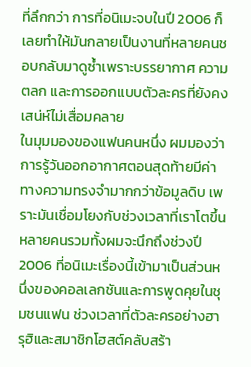ที่ลึกกว่า การที่อนิเมะจบในปี 2006 ก็เลยทำให้มันกลายเป็นงานที่หลายคนชอบกลับมาดูซ้ำเพราะบรรยากาศ ความตลก และการออกแบบตัวละครที่ยังคงเสน่ห์ไม่เสื่อมคลาย
ในมุมมองของแฟนคนหนึ่ง ผมมองว่าการรู้วันออกอากาศตอนสุดท้ายมีค่าทางความทรงจำมากกว่าข้อมูลดิบ เพราะมันเชื่อมโยงกับช่วงเวลาที่เราโตขึ้น หลายคนรวมทั้งผมจะนึกถึงช่วงปี 2006 ที่อนิเมะเรื่องนี้เข้ามาเป็นส่วนหนึ่งของคอลเลกชันและการพูดคุยในชุมชนแฟน ช่วงเวลาที่ตัวละครอย่างฮารุฮิและสมาชิกโฮสต์คลับสร้า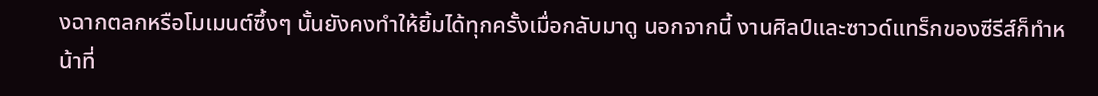งฉากตลกหรือโมเมนต์ซึ้งๆ นั้นยังคงทำให้ยิ้มได้ทุกครั้งเมื่อกลับมาดู นอกจากนี้ งานศิลป์และซาวด์แทร็กของซีรีส์ก็ทำหน้าที่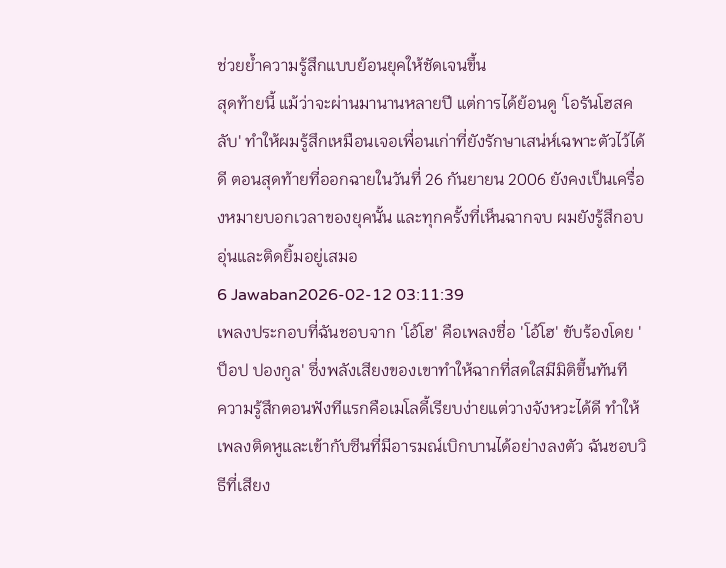ช่วยย้ำความรู้สึกแบบย้อนยุคให้ชัดเจนขึ้น
สุดท้ายนี้ แม้ว่าจะผ่านมานานหลายปี แต่การได้ย้อนดู 'โอรันโฮสคลับ' ทำให้ผมรู้สึกเหมือนเจอเพื่อนเก่าที่ยังรักษาเสน่ห์เฉพาะตัวไว้ได้ดี ตอนสุดท้ายที่ออกฉายในวันที่ 26 กันยายน 2006 ยังคงเป็นเครื่องหมายบอกเวลาของยุคนั้น และทุกครั้งที่เห็นฉากจบ ผมยังรู้สึกอบอุ่นและติดยิ้มอยู่เสมอ
6 Jawaban2026-02-12 03:11:39
เพลงประกอบที่ฉันชอบจาก 'โอ้โฮ' คือเพลงชื่อ 'โอ้โฮ' ขับร้องโดย 'ป็อป ปองกูล' ซึ่งพลังเสียงของเขาทำให้ฉากที่สดใสมีมิติขึ้นทันที
ความรู้สึกตอนฟังทีแรกคือเมโลดี้เรียบง่ายแต่วางจังหวะได้ดี ทำให้เพลงติดหูและเข้ากับซีนที่มีอารมณ์เบิกบานได้อย่างลงตัว ฉันชอบวิธีที่เสียง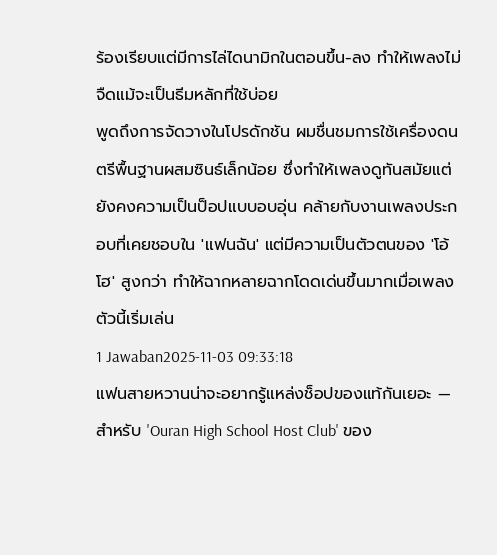ร้องเรียบแต่มีการไล่ไดนามิกในตอนขึ้น-ลง ทำให้เพลงไม่จืดแม้จะเป็นธีมหลักที่ใช้บ่อย
พูดถึงการจัดวางในโปรดักชัน ผมชื่นชมการใช้เครื่องดนตรีพื้นฐานผสมซินธ์เล็กน้อย ซึ่งทำให้เพลงดูทันสมัยแต่ยังคงความเป็นป็อปแบบอบอุ่น คล้ายกับงานเพลงประกอบที่เคยชอบใน 'แฟนฉัน' แต่มีความเป็นตัวตนของ 'โอ้โฮ' สูงกว่า ทำให้ฉากหลายฉากโดดเด่นขึ้นมากเมื่อเพลงตัวนี้เริ่มเล่น
1 Jawaban2025-11-03 09:33:18
แฟนสายหวานน่าจะอยากรู้แหล่งช็อปของแท้กันเยอะ — สำหรับ 'Ouran High School Host Club' ของ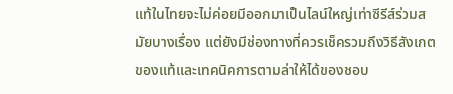แท้ในไทยจะไม่ค่อยมีออกมาเป็นไลน์ใหญ่เท่าซีรีส์ร่วมสมัยบางเรื่อง แต่ยังมีช่องทางที่ควรเช็ครวมถึงวิธีสังเกตของแท้และเทคนิคการตามล่าให้ได้ของชอบ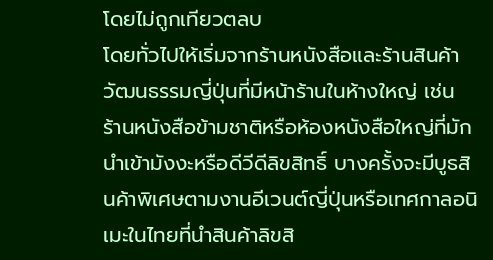โดยไม่ถูกเทียวตลบ
โดยทั่วไปให้เริ่มจากร้านหนังสือและร้านสินค้าวัฒนธรรมญี่ปุ่นที่มีหน้าร้านในห้างใหญ่ เช่น ร้านหนังสือข้ามชาติหรือห้องหนังสือใหญ่ที่มักนำเข้ามังงะหรือดีวีดีลิขสิทธิ์ บางครั้งจะมีบูธสินค้าพิเศษตามงานอีเวนต์ญี่ปุ่นหรือเทศกาลอนิเมะในไทยที่นำสินค้าลิขสิ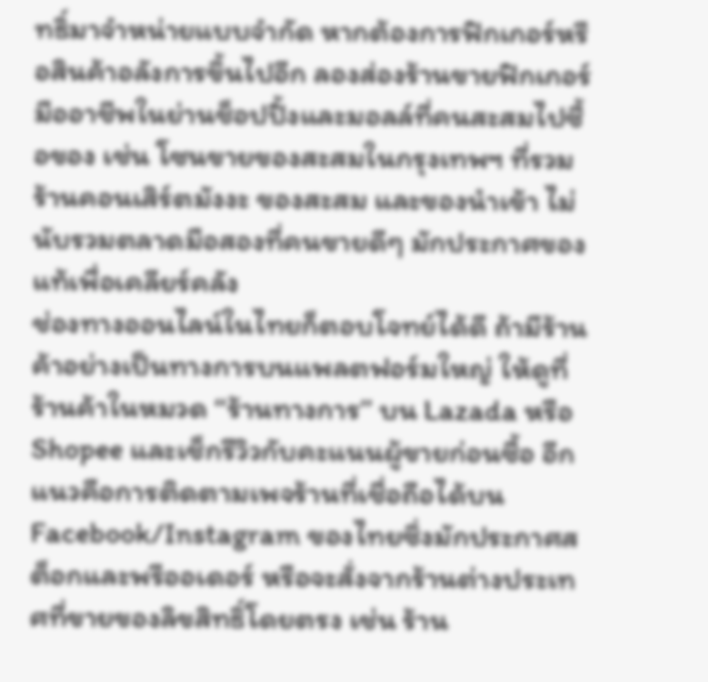ทธิ์มาจำหน่ายแบบจำกัด หากต้องการฟิกเกอร์หรือสินค้าอลังการขึ้นไปอีก ลองส่องร้านขายฟิกเกอร์มืออาชีพในย่านช็อปปิ้งและมอลล์ที่คนสะสมไปซื้อของ เช่น โซนขายของสะสมในกรุงเทพฯ ที่รวมร้านคอนเสิร์ตมังงะ ของสะสม และของนำเข้า ไม่นับรวมตลาดมือสองที่คนขายดีๆ มักประกาศของแท้เพื่อเคลียร์คลัง
ช่องทางออนไลน์ในไทยก็ตอบโจทย์ได้ดี ถ้ามีร้านค้าอย่างเป็นทางการบนแพลตฟอร์มใหญ่ ให้ดูที่ร้านค้าในหมวด ‘‘ร้านทางการ’’ บน Lazada หรือ Shopee และเช็กรีวิวกับคะแนนผู้ขายก่อนซื้อ อีกแนวคือการติดตามเพจร้านที่เชื่อถือได้บน Facebook/Instagram ของไทยซึ่งมักประกาศสต็อกและพรีออเดอร์ หรือจะสั่งจากร้านต่างประเทศที่ขายของลิขสิทธิ์โดยตรง เช่น ร้าน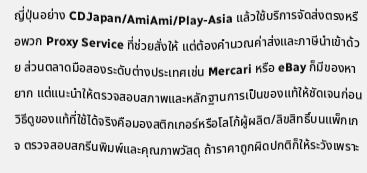ญี่ปุ่นอย่าง CDJapan/AmiAmi/Play-Asia แล้วใช้บริการจัดส่งตรงหรือพวก Proxy Service ที่ช่วยสั่งให้ แต่ต้องคำนวณค่าส่งและภาษีนำเข้าด้วย ส่วนตลาดมือสองระดับต่างประเทศเช่น Mercari หรือ eBay ก็มีของหายาก แต่แนะนำให้ตรวจสอบสภาพและหลักฐานการเป็นของแท้ให้ชัดเจนก่อน
วิธีดูของแท้ที่ใช้ได้จริงคือมองสติกเกอร์หรือโลโก้ผู้ผลิต/ลิขสิทธิ์บนแพ็กเกจ ตรวจสอบสกรีนพิมพ์และคุณภาพวัสดุ ถ้าราคาถูกผิดปกติก็ให้ระวังเพราะ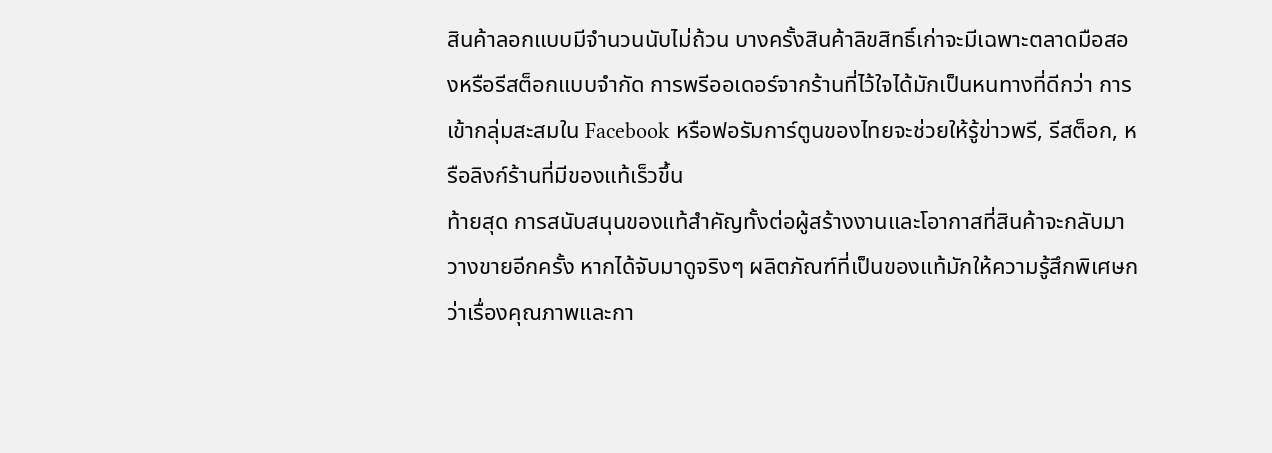สินค้าลอกแบบมีจำนวนนับไม่ถ้วน บางครั้งสินค้าลิขสิทธิ์เก่าจะมีเฉพาะตลาดมือสองหรือรีสต็อกแบบจำกัด การพรีออเดอร์จากร้านที่ไว้ใจได้มักเป็นหนทางที่ดีกว่า การเข้ากลุ่มสะสมใน Facebook หรือฟอรัมการ์ตูนของไทยจะช่วยให้รู้ข่าวพรี, รีสต็อก, หรือลิงก์ร้านที่มีของแท้เร็วขึ้น
ท้ายสุด การสนับสนุนของแท้สำคัญทั้งต่อผู้สร้างงานและโอากาสที่สินค้าจะกลับมาวางขายอีกครั้ง หากได้จับมาดูจริงๆ ผลิตภัณฑ์ที่เป็นของแท้มักให้ความรู้สึกพิเศษกว่าเรื่องคุณภาพและกา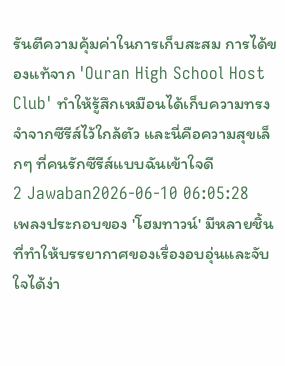รันตีความคุ้มค่าในการเก็บสะสม การได้ของแท้จาก 'Ouran High School Host Club' ทำให้รู้สึกเหมือนได้เก็บความทรงจำจากซีรีส์ไว้ใกล้ตัว และนี่คือความสุขเล็กๆ ที่คนรักซีรีส์แบบฉันเข้าใจดี
2 Jawaban2026-06-10 06:05:28
เพลงประกอบของ 'โฮมทาวน์' มีหลายชิ้นที่ทำให้บรรยากาศของเรื่องอบอุ่นและจับใจได้ง่า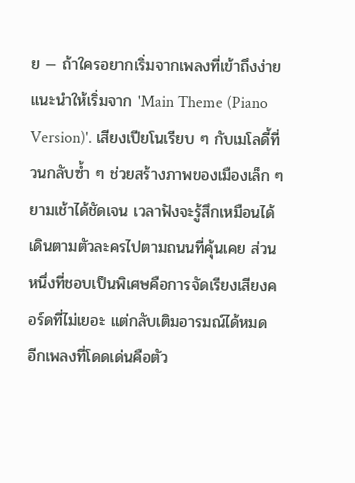ย — ถ้าใครอยากเริ่มจากเพลงที่เข้าถึงง่าย แนะนำให้เริ่มจาก 'Main Theme (Piano Version)'. เสียงเปียโนเรียบ ๆ กับเมโลดี้ที่วนกลับซ้ำ ๆ ช่วยสร้างภาพของเมืองเล็ก ๆ ยามเช้าได้ชัดเจน เวลาฟังจะรู้สึกเหมือนได้เดินตามตัวละครไปตามถนนที่คุ้นเคย ส่วนหนึ่งที่ชอบเป็นพิเศษคือการจัดเรียงเสียงคอร์ดที่ไม่เยอะ แต่กลับเติมอารมณ์ได้หมด
อีกเพลงที่โดดเด่นคือตัว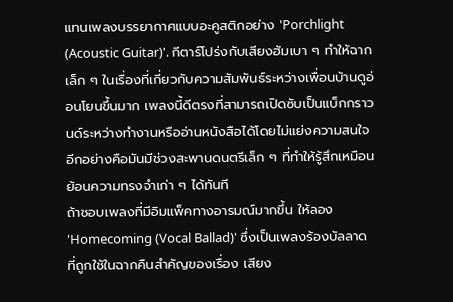แทนเพลงบรรยากาศแบบอะคูสติกอย่าง 'Porchlight (Acoustic Guitar)'. กีตาร์โปร่งกับเสียงฮัมเบา ๆ ทำให้ฉากเล็ก ๆ ในเรื่องที่เกี่ยวกับความสัมพันธ์ระหว่างเพื่อนบ้านดูอ่อนโยนขึ้นมาก เพลงนี้ดีตรงที่สามารถเปิดซับเป็นแบ็กกราวนด์ระหว่างทำงานหรืออ่านหนังสือได้โดยไม่แย่งความสนใจ อีกอย่างคือมันมีช่วงสะพานดนตรีเล็ก ๆ ที่ทำให้รู้สึกเหมือนย้อนความทรงจำเก่า ๆ ได้ทันที
ถ้าชอบเพลงที่มีอิมแพ็คทางอารมณ์มากขึ้น ให้ลอง 'Homecoming (Vocal Ballad)' ซึ่งเป็นเพลงร้องบัลลาดที่ถูกใช้ในฉากคืนสำคัญของเรื่อง เสียง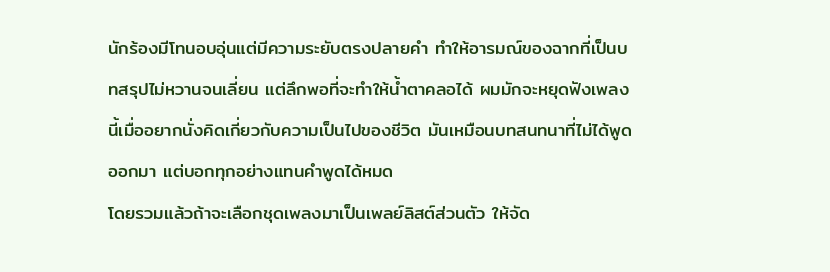นักร้องมีโทนอบอุ่นแต่มีความระยับตรงปลายคำ ทำให้อารมณ์ของฉากที่เป็นบทสรุปไม่หวานจนเลี่ยน แต่ลึกพอที่จะทำให้น้ำตาคลอได้ ผมมักจะหยุดฟังเพลงนี้เมื่ออยากนั่งคิดเกี่ยวกับความเป็นไปของชีวิต มันเหมือนบทสนทนาที่ไม่ได้พูดออกมา แต่บอกทุกอย่างแทนคำพูดได้หมด
โดยรวมแล้วถ้าจะเลือกชุดเพลงมาเป็นเพลย์ลิสต์ส่วนตัว ให้จัด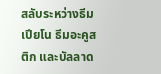สลับระหว่างธีมเปียโน ธีมอะคูสติก และบัลลาด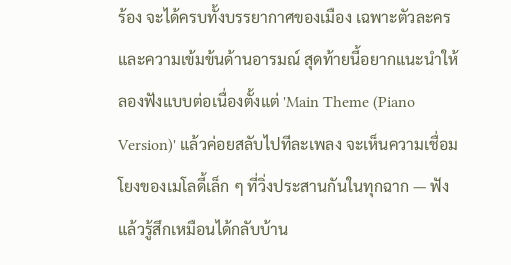ร้อง จะได้ครบทั้งบรรยากาศของเมือง เฉพาะตัวละคร และความเข้มข้นด้านอารมณ์ สุดท้ายนี้อยากแนะนำให้ลองฟังแบบต่อเนื่องตั้งแต่ 'Main Theme (Piano Version)' แล้วค่อยสลับไปทีละเพลง จะเห็นความเชื่อมโยงของเมโลดี้เล็ก ๆ ที่วิ่งประสานกันในทุกฉาก — ฟังแล้วรู้สึกเหมือนได้กลับบ้าน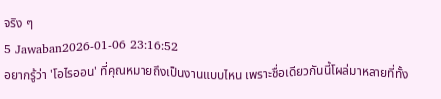จริง ๆ
5 Jawaban2026-01-06 23:16:52
อยากรู้ว่า 'โอไรออน' ที่คุณหมายถึงเป็นงานแบบไหน เพราะชื่อเดียวกันนี้โผล่มาหลายที่ทั้ง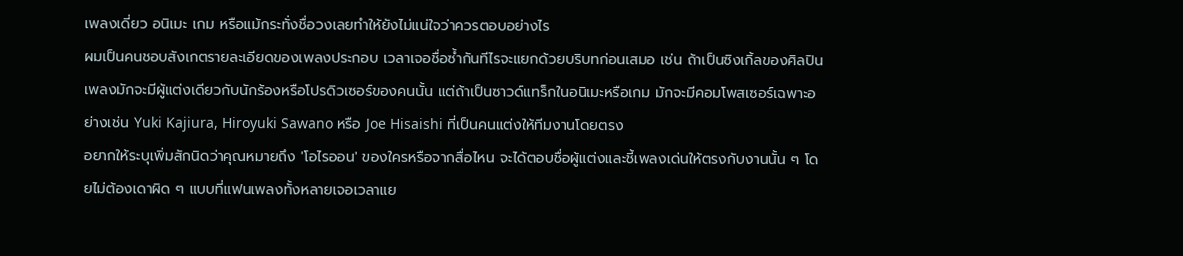เพลงเดี่ยว อนิเมะ เกม หรือแม้กระทั่งชื่อวงเลยทำให้ยังไม่แน่ใจว่าควรตอบอย่างไร
ผมเป็นคนชอบสังเกตรายละเอียดของเพลงประกอบ เวลาเจอชื่อซ้ำกันทีไรจะแยกด้วยบริบทก่อนเสมอ เช่น ถ้าเป็นซิงเกิ้ลของศิลปิน เพลงมักจะมีผู้แต่งเดียวกับนักร้องหรือโปรดิวเซอร์ของคนนั้น แต่ถ้าเป็นซาวด์แทร็กในอนิเมะหรือเกม มักจะมีคอมโพสเซอร์เฉพาะอย่างเช่น Yuki Kajiura, Hiroyuki Sawano หรือ Joe Hisaishi ที่เป็นคนแต่งให้ทีมงานโดยตรง
อยากให้ระบุเพิ่มสักนิดว่าคุณหมายถึง 'โอไรออน' ของใครหรือจากสื่อไหน จะได้ตอบชื่อผู้แต่งและชี้เพลงเด่นให้ตรงกับงานนั้น ๆ โดยไม่ต้องเดาผิด ๆ แบบที่แฟนเพลงทั้งหลายเจอเวลาแย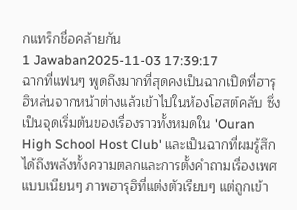กแทร็กชื่อคล้ายกัน
1 Jawaban2025-11-03 17:39:17
ฉากที่แฟนๆ พูดถึงมากที่สุดคงเป็นฉากเปิดที่ฮารุฮิหล่นจากหน้าต่างแล้วเข้าไปในห้องโฮสต์คลับ ซึ่งเป็นจุดเริ่มต้นของเรื่องราวทั้งหมดใน 'Ouran High School Host Club' และเป็นฉากที่ผมรู้สึกได้ถึงพลังทั้งความตลกและการตั้งคำถามเรื่องเพศแบบเนียนๆ ภาพฮารุฮิที่แต่งตัวเรียบๆ แต่ถูกเข้า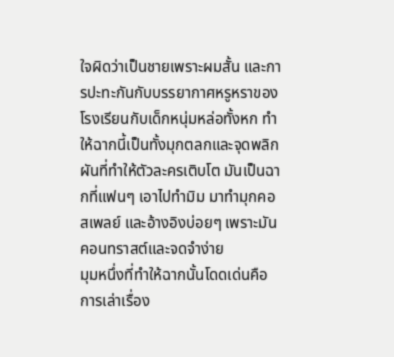ใจผิดว่าเป็นชายเพราะผมสั้น และการปะทะกันกับบรรยากาศหรูหราของโรงเรียนกับเด็กหนุ่มหล่อทั้งหก ทำให้ฉากนี้เป็นทั้งมุกตลกและจุดพลิกผันที่ทำให้ตัวละครเติบโต มันเป็นฉากที่แฟนๆ เอาไปทำมิม มาทำมุกคอสเพลย์ และอ้างอิงบ่อยๆ เพราะมันคอนทราสต์และจดจำง่าย
มุมหนึ่งที่ทำให้ฉากนั้นโดดเด่นคือการเล่าเรื่อง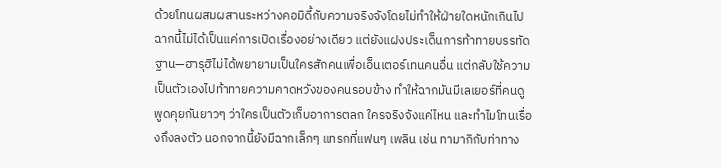ด้วยโทนผสมผสานระหว่างคอมิดี้กับความจริงจังโดยไม่ทำให้ฝ่ายใดหนักเกินไป ฉากนี้ไม่ได้เป็นแค่การเปิดเรื่องอย่างเดียว แต่ยังแฝงประเด็นการท้าทายบรรทัดฐาน—ฮารุฮิไม่ได้พยายามเป็นใครสักคนเพื่อเอ็นเตอร์เทนคนอื่น แต่กลับใช้ความเป็นตัวเองไปท้าทายความคาดหวังของคนรอบข้าง ทำให้ฉากมันมีเลเยอร์ที่คนดูพูดคุยกันยาวๆ ว่าใครเป็นตัวเก็บอาการตลก ใครจริงจังแค่ไหน และทำไมโทนเรื่องถึงลงตัว นอกจากนี้ยังมีฉากเล็กๆ แทรกที่แฟนๆ เพลิน เช่น ทามากิกับท่าทาง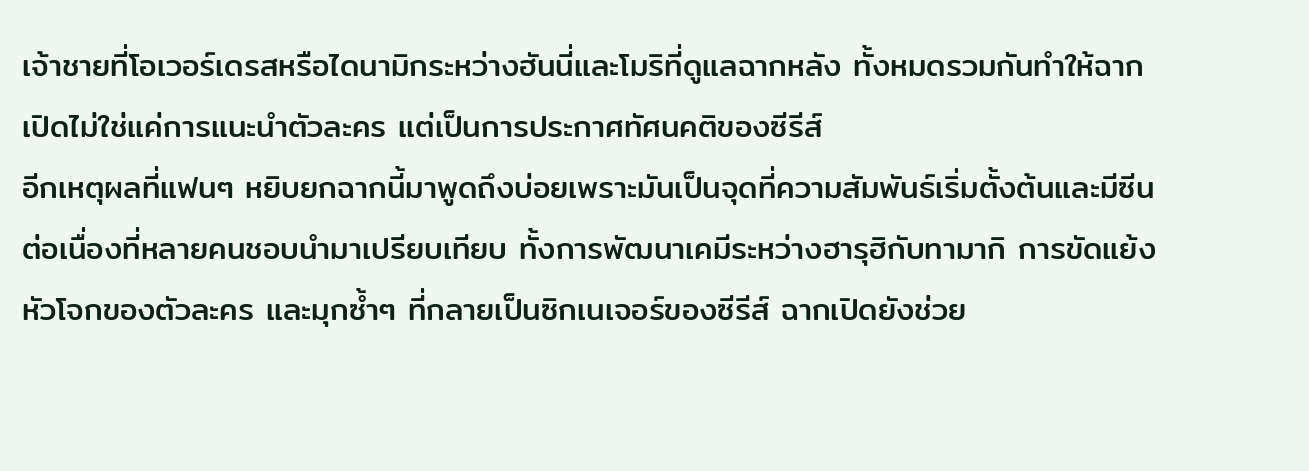เจ้าชายที่โอเวอร์เดรสหรือไดนามิกระหว่างฮันนี่และโมริที่ดูแลฉากหลัง ทั้งหมดรวมกันทำให้ฉากเปิดไม่ใช่แค่การแนะนำตัวละคร แต่เป็นการประกาศทัศนคติของซีรีส์
อีกเหตุผลที่แฟนๆ หยิบยกฉากนี้มาพูดถึงบ่อยเพราะมันเป็นจุดที่ความสัมพันธ์เริ่มตั้งต้นและมีซีนต่อเนื่องที่หลายคนชอบนำมาเปรียบเทียบ ทั้งการพัฒนาเคมีระหว่างฮารุฮิกับทามากิ การขัดแย้งหัวโจกของตัวละคร และมุกซ้ำๆ ที่กลายเป็นซิกเนเจอร์ของซีรีส์ ฉากเปิดยังช่วย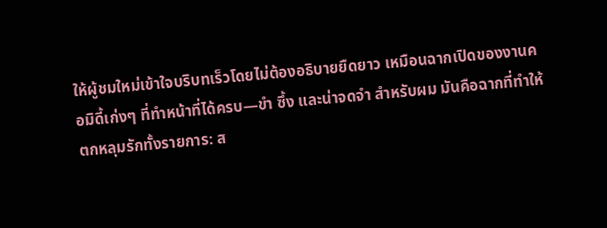ให้ผู้ชมใหม่เข้าใจบริบทเร็วโดยไม่ต้องอธิบายยืดยาว เหมือนฉากเปิดของงานคอมิดี้เก่งๆ ที่ทำหน้าที่ได้ครบ—ขำ ซึ้ง และน่าจดจำ สำหรับผม มันคือฉากที่ทำให้ตกหลุมรักทั้งรายการ: ส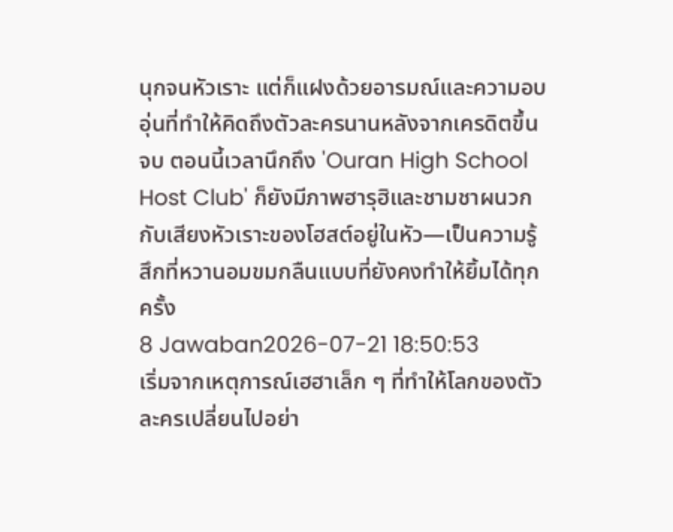นุกจนหัวเราะ แต่ก็แฝงด้วยอารมณ์และความอบอุ่นที่ทำให้คิดถึงตัวละครนานหลังจากเครดิตขึ้นจบ ตอนนี้เวลานึกถึง 'Ouran High School Host Club' ก็ยังมีภาพฮารุฮิและชามชาผนวกกับเสียงหัวเราะของโฮสต์อยู่ในหัว—เป็นความรู้สึกที่หวานอมขมกลืนแบบที่ยังคงทำให้ยิ้มได้ทุกครั้ง
8 Jawaban2026-07-21 18:50:53
เริ่มจากเหตุการณ์เฮฮาเล็ก ๆ ที่ทำให้โลกของตัวละครเปลี่ยนไปอย่า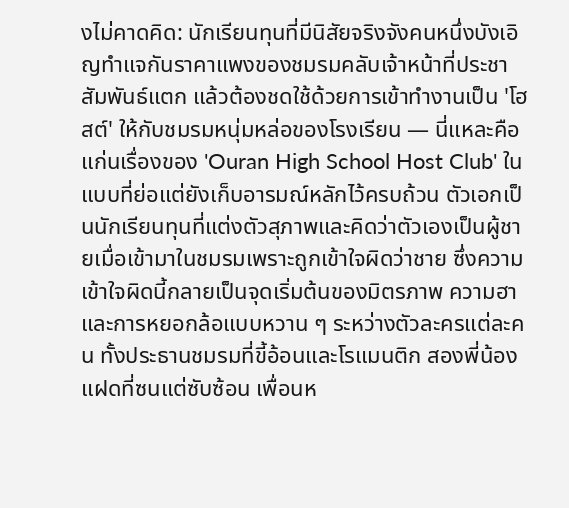งไม่คาดคิด: นักเรียนทุนที่มีนิสัยจริงจังคนหนึ่งบังเอิญทำแจกันราคาแพงของชมรมคลับเจ้าหน้าที่ประชาสัมพันธ์แตก แล้วต้องชดใช้ด้วยการเข้าทำงานเป็น 'โฮสต์' ให้กับชมรมหนุ่มหล่อของโรงเรียน — นี่แหละคือแก่นเรื่องของ 'Ouran High School Host Club' ในแบบที่ย่อแต่ยังเก็บอารมณ์หลักไว้ครบถ้วน ตัวเอกเป็นนักเรียนทุนที่แต่งตัวสุภาพและคิดว่าตัวเองเป็นผู้ชายเมื่อเข้ามาในชมรมเพราะถูกเข้าใจผิดว่าชาย ซึ่งความเข้าใจผิดนี้กลายเป็นจุดเริ่มต้นของมิตรภาพ ความฮา และการหยอกล้อแบบหวาน ๆ ระหว่างตัวละครแต่ละคน ทั้งประธานชมรมที่ขี้อ้อนและโรแมนติก สองพี่น้องแฝดที่ซนแต่ซับซ้อน เพื่อนห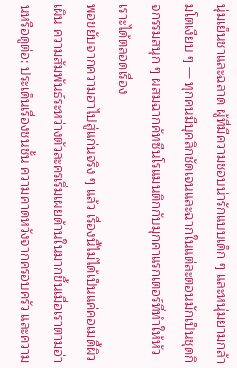นุ่มเย็นชาและฉลาด ผู้ที่มีความชอบน่ารักแบบเด็ก ๆ และหนุ่มยามกล้ามโตเงียบ ๆ — ทุกคนมีบุคลิกชัดเจนและฉากในแต่ละตอนมักเป็นชุดกิจกรรมสนุก ๆ ผสมฉากคัทซีนโรแมนติกกับมุกคาแรกเตอร์ที่ทำให้หัวเราะได้ตลอดเรื่อง
พอขยับจากความฮาไปสู่แก่นจริง ๆ แล้ว เรื่องนี้ไม่ได้เป็นแค่คอเมดี้ผิวเผิน ความสัมพันธ์ระหว่างตัวละครเริ่มเผยด้านในมากขึ้นเมื่อเราตามอ่านหรือดูต่อ: ประเด็นเรื่องชนชั้น ความคาดหวังจากครอบครัว และความ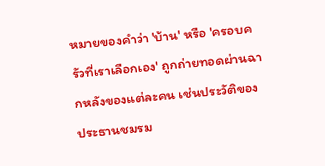หมายของคำว่า 'บ้าน' หรือ 'ครอบครัวที่เราเลือกเอง' ถูกถ่ายทอดผ่านฉากหลังของแต่ละคน เช่นประวัติของประธานชมรม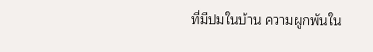ที่มีปมในบ้าน ความผูกพันใน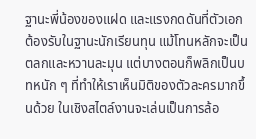ฐานะพี่น้องของแฝด และแรงกดดันที่ตัวเอกต้องรับในฐานะนักเรียนทุน แม้โทนหลักจะเป็นตลกและหวานละมุน แต่บางตอนก็พลิกเป็นบทหนัก ๆ ที่ทำให้เราเห็นมิติของตัวละครมากขึ้นด้วย ในเชิงสไตล์งานจะเล่นเป็นการล้อ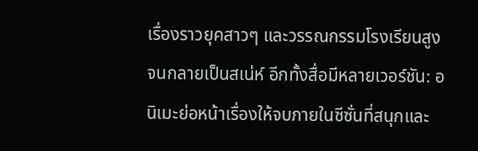เรื่องราวยุคสาวๆ และวรรณกรรมโรงเรียนสูงจนกลายเป็นสเน่ห์ อีกทั้งสื่อมีหลายเวอร์ชัน: อนิเมะย่อหน้าเรื่องให้จบภายในซีซั่นที่สนุกและ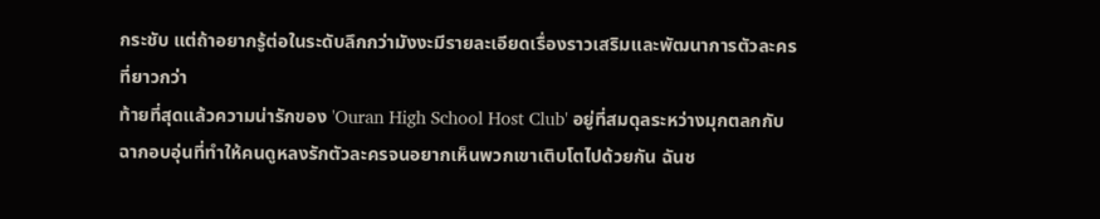กระชับ แต่ถ้าอยากรู้ต่อในระดับลึกกว่ามังงะมีรายละเอียดเรื่องราวเสริมและพัฒนาการตัวละครที่ยาวกว่า
ท้ายที่สุดแล้วความน่ารักของ 'Ouran High School Host Club' อยู่ที่สมดุลระหว่างมุกตลกกับฉากอบอุ่นที่ทำให้คนดูหลงรักตัวละครจนอยากเห็นพวกเขาเติบโตไปด้วยกัน ฉันช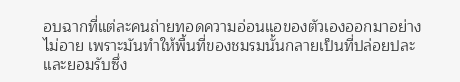อบฉากที่แต่ละคนถ่ายทอดความอ่อนแอของตัวเองออกมาอย่างไม่อาย เพราะมันทำให้พื้นที่ของชมรมนั้นกลายเป็นที่ปล่อยปละและยอมรับซึ่ง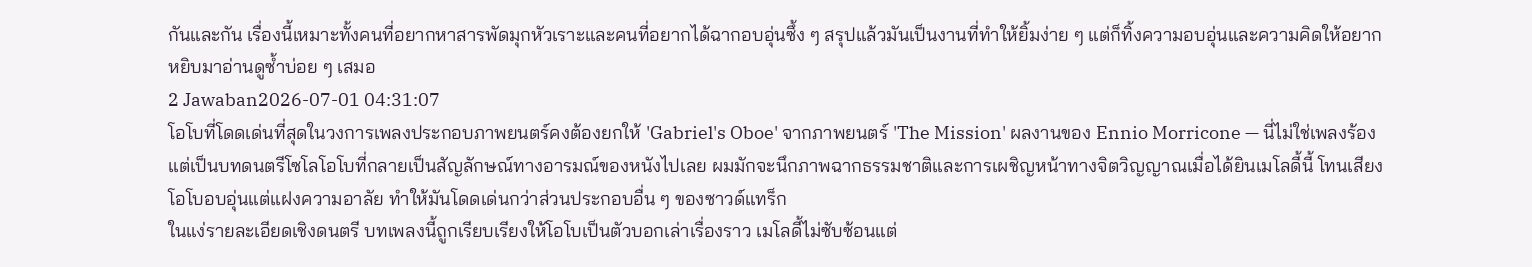กันและกัน เรื่องนี้เหมาะทั้งคนที่อยากหาสารพัดมุกหัวเราะและคนที่อยากได้ฉากอบอุ่นซึ้ง ๆ สรุปแล้วมันเป็นงานที่ทำให้ยิ้มง่าย ๆ แต่ก็ทิ้งความอบอุ่นและความคิดให้อยากหยิบมาอ่านดูซ้ำบ่อย ๆ เสมอ
2 Jawaban2026-07-01 04:31:07
โอโบที่โดดเด่นที่สุดในวงการเพลงประกอบภาพยนตร์คงต้องยกให้ 'Gabriel's Oboe' จากภาพยนตร์ 'The Mission' ผลงานของ Ennio Morricone — นี่ไม่ใช่เพลงร้อง แต่เป็นบทดนตรีโซโลโอโบที่กลายเป็นสัญลักษณ์ทางอารมณ์ของหนังไปเลย ผมมักจะนึกภาพฉากธรรมชาติและการเผชิญหน้าทางจิตวิญญาณเมื่อได้ยินเมโลดี้นี้ โทนเสียงโอโบอบอุ่นแต่แฝงความอาลัย ทำให้มันโดดเด่นกว่าส่วนประกอบอื่น ๆ ของซาวด์แทร็ก
ในแง่รายละเอียดเชิงดนตรี บทเพลงนี้ถูกเรียบเรียงให้โอโบเป็นตัวบอกเล่าเรื่องราว เมโลดี้ไม่ซับซ้อนแต่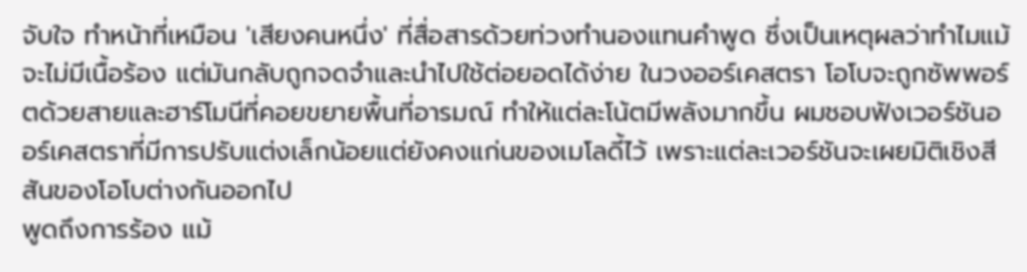จับใจ ทำหน้าที่เหมือน 'เสียงคนหนึ่ง' ที่สื่อสารด้วยท่วงทำนองแทนคำพูด ซึ่งเป็นเหตุผลว่าทำไมแม้จะไม่มีเนื้อร้อง แต่มันกลับถูกจดจำและนำไปใช้ต่อยอดได้ง่าย ในวงออร์เคสตรา โอโบจะถูกซัพพอร์ตด้วยสายและฮาร์โมนีที่คอยขยายพื้นที่อารมณ์ ทำให้แต่ละโน้ตมีพลังมากขึ้น ผมชอบฟังเวอร์ชันออร์เคสตราที่มีการปรับแต่งเล็กน้อยแต่ยังคงแก่นของเมโลดี้ไว้ เพราะแต่ละเวอร์ชันจะเผยมิติเชิงสีสันของโอโบต่างกันออกไป
พูดถึงการร้อง แม้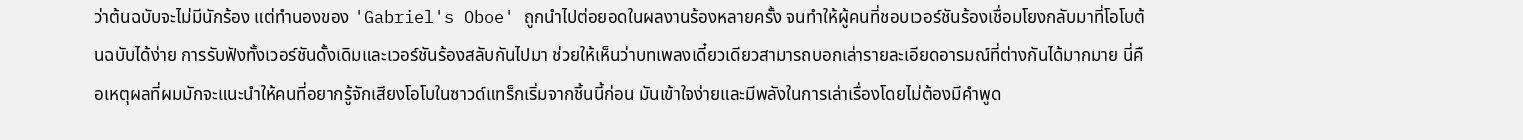ว่าต้นฉบับจะไม่มีนักร้อง แต่ทำนองของ 'Gabriel's Oboe' ถูกนำไปต่อยอดในผลงานร้องหลายครั้ง จนทำให้ผู้คนที่ชอบเวอร์ชันร้องเชื่อมโยงกลับมาที่โอโบต้นฉบับได้ง่าย การรับฟังทั้งเวอร์ชันดั้งเดิมและเวอร์ชันร้องสลับกันไปมา ช่วยให้เห็นว่าบทเพลงเดี๋ยวเดียวสามารถบอกเล่ารายละเอียดอารมณ์ที่ต่างกันได้มากมาย นี่คือเหตุผลที่ผมมักจะแนะนำให้คนที่อยากรู้จักเสียงโอโบในซาวด์แทร็กเริ่มจากชิ้นนี้ก่อน มันเข้าใจง่ายและมีพลังในการเล่าเรื่องโดยไม่ต้องมีคำพูด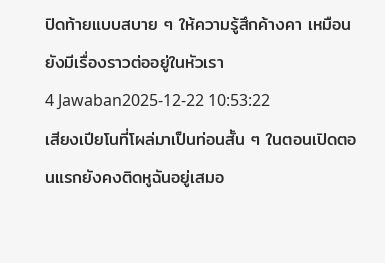ปิดท้ายแบบสบาย ๆ ให้ความรู้สึกค้างคา เหมือนยังมีเรื่องราวต่ออยู่ในหัวเรา
4 Jawaban2025-12-22 10:53:22
เสียงเปียโนที่โผล่มาเป็นท่อนสั้น ๆ ในตอนเปิดตอนแรกยังคงติดหูฉันอยู่เสมอ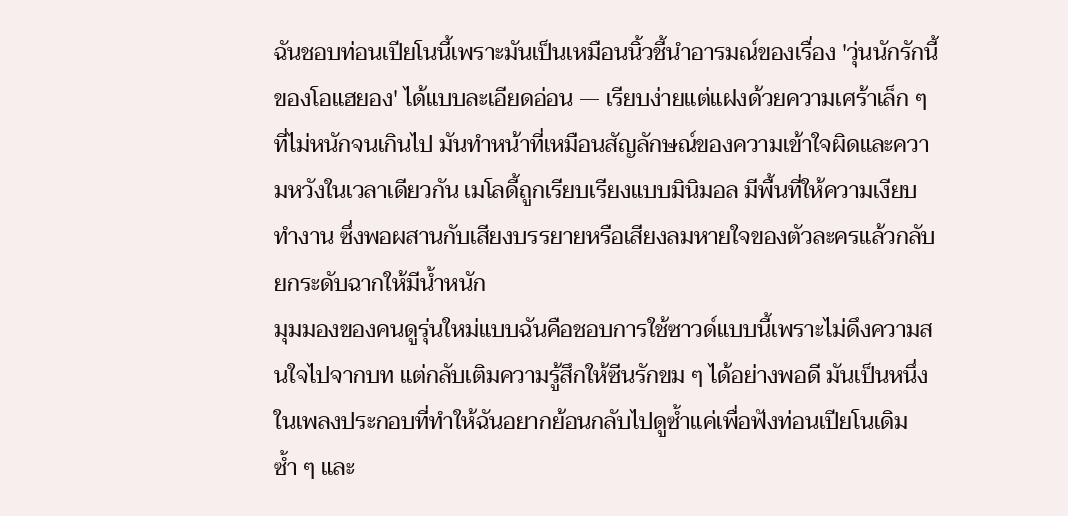ฉันชอบท่อนเปียโนนี้เพราะมันเป็นเหมือนนิ้วชี้นำอารมณ์ของเรื่อง 'วุ่นนักรักนี้ของโอแฮยอง' ได้แบบละเอียดอ่อน — เรียบง่ายแต่แฝงด้วยความเศร้าเล็ก ๆ ที่ไม่หนักจนเกินไป มันทำหน้าที่เหมือนสัญลักษณ์ของความเข้าใจผิดและความหวังในเวลาเดียวกัน เมโลดี้ถูกเรียบเรียงแบบมินิมอล มีพื้นที่ให้ความเงียบทำงาน ซึ่งพอผสานกับเสียงบรรยายหรือเสียงลมหายใจของตัวละครแล้วกลับยกระดับฉากให้มีน้ำหนัก
มุมมองของคนดูรุ่นใหม่แบบฉันคือชอบการใช้ซาวด์แบบนี้เพราะไม่ดึงความสนใจไปจากบท แต่กลับเติมความรู้สึกให้ซีนรักขม ๆ ได้อย่างพอดี มันเป็นหนึ่งในเพลงประกอบที่ทำให้ฉันอยากย้อนกลับไปดูซ้ำแค่เพื่อฟังท่อนเปียโนเดิมซ้ำ ๆ และ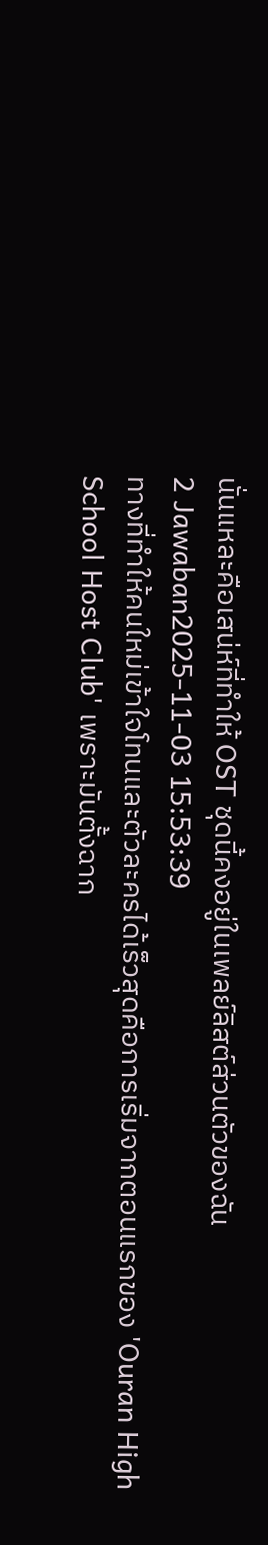นั่นแหละคือเสน่ห์ที่ทำให้ OST ชุดนี้คงอยู่ในเพลย์ลิสต์ส่วนตัวของฉัน
2 Jawaban2025-11-03 15:53:39
ทางที่ทำให้คนใหม่เข้าใจโทนและตัวละครได้เร็วสุดคือการเริ่มจากตอนแรกของ 'Ouran High School Host Club' เพราะมันตั้งฉาก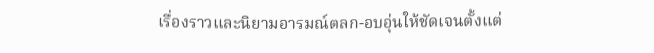เรื่องราวและนิยามอารมณ์ตลก-อบอุ่นให้ชัดเจนตั้งแต่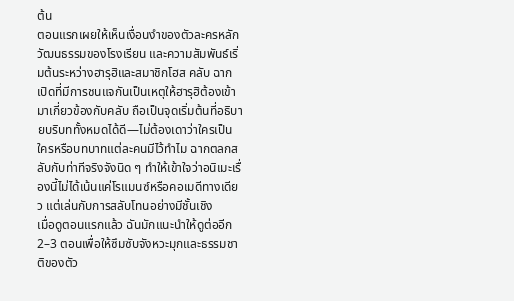ต้น
ตอนแรกเผยให้เห็นเงื่อนงำของตัวละครหลัก วัฒนธรรมของโรงเรียน และความสัมพันธ์เริ่มต้นระหว่างฮารุฮิและสมาชิกโฮส คลับ ฉากเปิดที่มีการชนแจกันเป็นเหตุให้ฮารุฮิต้องเข้ามาเกี่ยวข้องกับคลับ ถือเป็นจุดเริ่มต้นที่อธิบายบริบททั้งหมดได้ดี—ไม่ต้องเดาว่าใครเป็นใครหรือบทบาทแต่ละคนมีไว้ทำไม ฉากตลกสลับกับท่าทีจริงจังนิด ๆ ทำให้เข้าใจว่าอนิเมะเรื่องนี้ไม่ได้เน้นแค่โรแมนซ์หรือคอเมดีทางเดียว แต่เล่นกับการสลับโทนอย่างมีชั้นเชิง
เมื่อดูตอนแรกแล้ว ฉันมักแนะนำให้ดูต่ออีก 2–3 ตอนเพื่อให้ซึมซับจังหวะมุกและธรรมชาติของตัว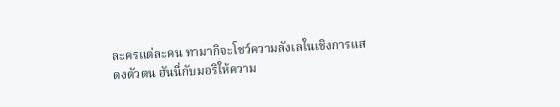ละครแต่ละคน ทามากิจะโชว์ความลังเลในเชิงการแสดงตัวตน ฮันนี่กับมอริให้ความ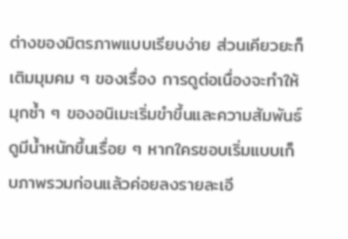ต่างของมิตรภาพแบบเรียบง่าย ส่วนเคียวยะก็เติมมุมคม ๆ ของเรื่อง การดูต่อเนื่องจะทำให้มุกซ้ำ ๆ ของอนิเมะเริ่มขำขึ้นและความสัมพันธ์ดูมีน้ำหนักขึ้นเรื่อย ๆ หากใครชอบเริ่มแบบเก็บภาพรวมก่อนแล้วค่อยลงรายละเอี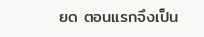ยด ตอนแรกจึงเป็น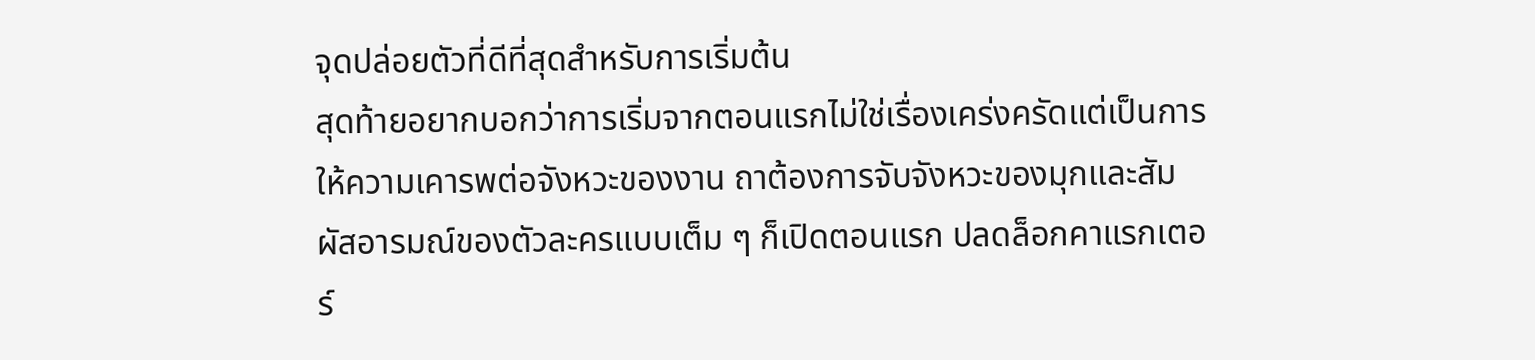จุดปล่อยตัวที่ดีที่สุดสำหรับการเริ่มต้น
สุดท้ายอยากบอกว่าการเริ่มจากตอนแรกไม่ใช่เรื่องเคร่งครัดแต่เป็นการให้ความเคารพต่อจังหวะของงาน ถาต้องการจับจังหวะของมุกและสัมผัสอารมณ์ของตัวละครแบบเต็ม ๆ ก็เปิดตอนแรก ปลดล็อกคาแรกเตอร์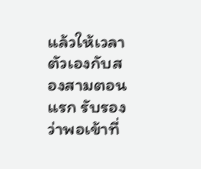แล้วให้เวลาตัวเองกับสองสามตอนแรก รับรองว่าพอเข้าที่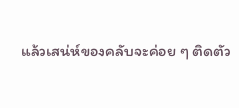แล้วเสน่ห์ของคลับจะค่อย ๆ ติดตัว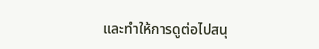และทำให้การดูต่อไปสนุ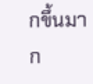กขึ้นมาก